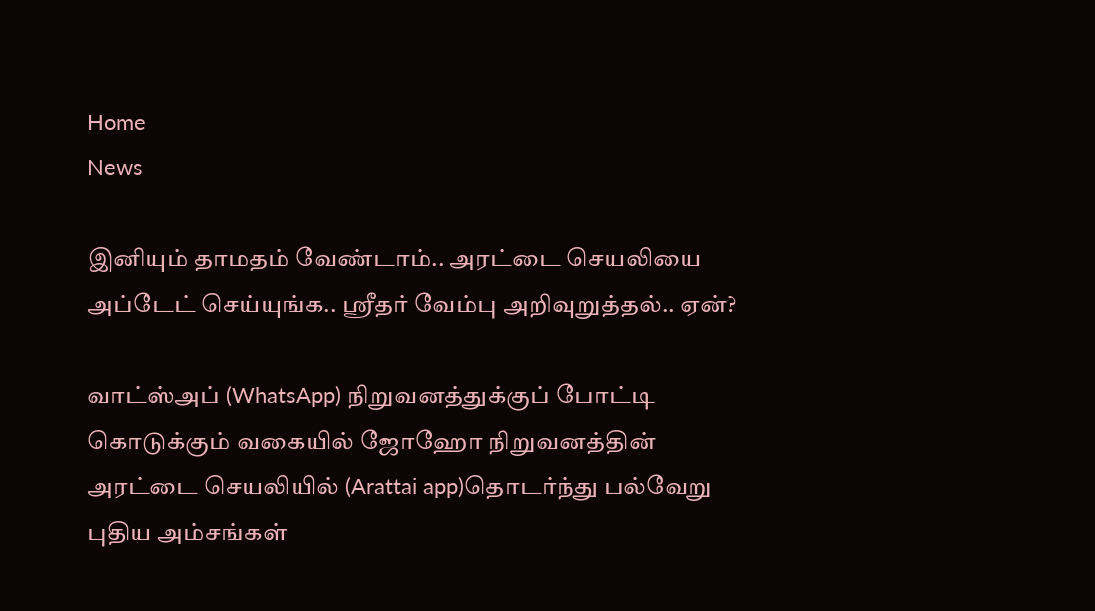Home
News

இனியும் தாமதம் வேண்டாம்.. அரட்டை செயலியை அப்டேட் செய்யுங்க.. ஸ்ரீதர் வேம்பு அறிவுறுத்தல்.. ஏன்?

வாட்ஸ்அப் (WhatsApp) நிறுவனத்துக்குப் போட்டி கொடுக்கும் வகையில் ஜோஹோ நிறுவனத்தின் அரட்டை செயலியில் (Arattai app)தொடர்ந்து பல்வேறு புதிய அம்சங்கள்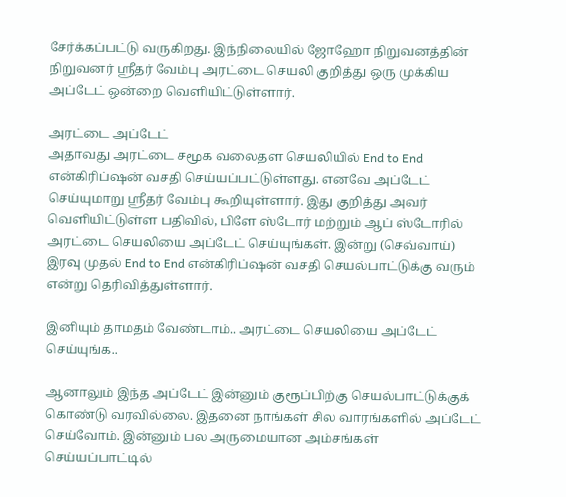சேர்க்கப்பட்டு வருகிறது. இந்நிலையில் ஜோஹோ நிறுவனத்தின் நிறுவனர் ஸ்ரீதர் வேம்பு அரட்டை செயலி குறித்து ஒரு முக்கிய அப்டேட் ஒன்றை வெளியிட்டுள்ளார்.

அரட்டை அப்டேட்
அதாவது அரட்டை சமூக வலைதள செயலியில் End to End என்கிரிப்ஷன் வசதி செய்யப்பட்டுள்ளது. எனவே அப்டேட் செய்யுமாறு ஸ்ரீதர் வேம்பு கூறியுள்ளார். இது குறித்து அவர் வெளியிட்டுள்ள பதிவில், பிளே ஸ்டோர் மற்றும் ஆப் ஸ்டோரில் அரட்டை செயலியை அப்டேட் செய்யுங்கள். இன்று (செவ்வாய்) இரவு முதல் End to End என்கிரிப்ஷன் வசதி செயல்பாட்டுக்கு வரும் என்று தெரிவித்துள்ளார்.

இனியும் தாமதம் வேண்டாம்.. அரட்டை செயலியை அப்டேட் செய்யுங்க..

ஆனாலும் இந்த அப்டேட் இன்னும் குரூப்பிற்கு செயல்பாட்டுக்குக் கொண்டு வரவில்லை. இதனை நாங்கள் சில வாரங்களில் அப்டேட் செய்வோம். இன்னும் பல அருமையான அம்சங்கள் செய்யப்பாட்டில்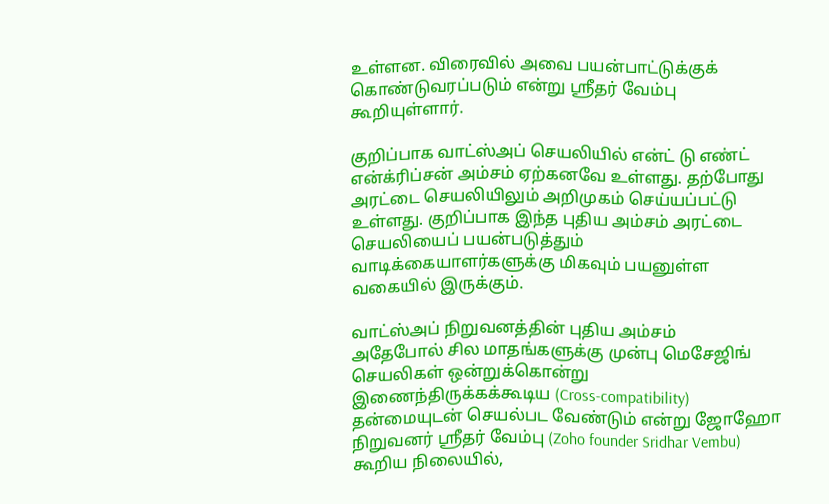உள்ளன. விரைவில் அவை பயன்பாட்டுக்குக் கொண்டுவரப்படும் என்று ஸ்ரீதர் வேம்பு கூறியுள்ளார்.

குறிப்பாக வாட்ஸ்அப் செயலியில் என்ட் டு எண்ட் என்க்ரிப்சன் அம்சம் ஏற்கனவே உள்ளது. தற்போது அரட்டை செயலியிலும் அறிமுகம் செய்யப்பட்டு உள்ளது. குறிப்பாக இந்த புதிய அம்சம் அரட்டை செயலியைப் பயன்படுத்தும் வாடிக்கையாளர்களுக்கு மிகவும் பயனுள்ள வகையில் இருக்கும்.

வாட்ஸ்அப் நிறுவனத்தின் புதிய அம்சம்
அதேபோல் சில மாதங்களுக்கு முன்பு மெசேஜிங் செயலிகள் ஒன்றுக்கொன்று இணைந்திருக்கக்கூடிய (Cross-compatibility) தன்மையுடன் செயல்பட வேண்டும் என்று ஜோஹோ நிறுவனர் ஸ்ரீதர் வேம்பு (Zoho founder Sridhar Vembu) கூறிய நிலையில்,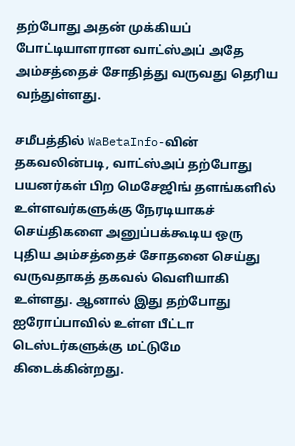தற்போது அதன் முக்கியப் போட்டியாளரான வாட்ஸ்அப் அதே அம்சத்தைச் சோதித்து வருவது தெரிய வந்துள்ளது.

சமீபத்தில் WaBetaInfo-வின் தகவலின்படி, வாட்ஸ்அப் தற்போது பயனர்கள் பிற மெசேஜிங் தளங்களில் உள்ளவர்களுக்கு நேரடியாகச் செய்திகளை அனுப்பக்கூடிய ஒரு புதிய அம்சத்தைச் சோதனை செய்து வருவதாகத் தகவல் வெளியாகி உள்ளது. ஆனால் இது தற்போது ஐரோப்பாவில் உள்ள பீட்டா டெஸ்டர்களுக்கு மட்டுமே கிடைக்கின்றது.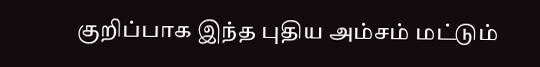குறிப்பாக இந்த புதிய அம்சம் மட்டும்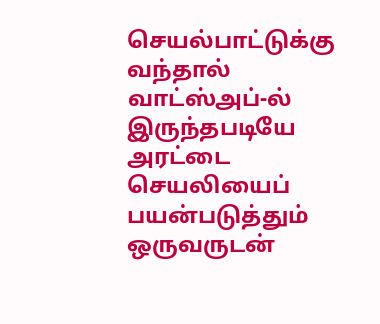செயல்பாட்டுக்கு வந்தால் வாட்ஸ்அப்-ல் இருந்தபடியே அரட்டை செயலியைப் பயன்படுத்தும் ஒருவருடன்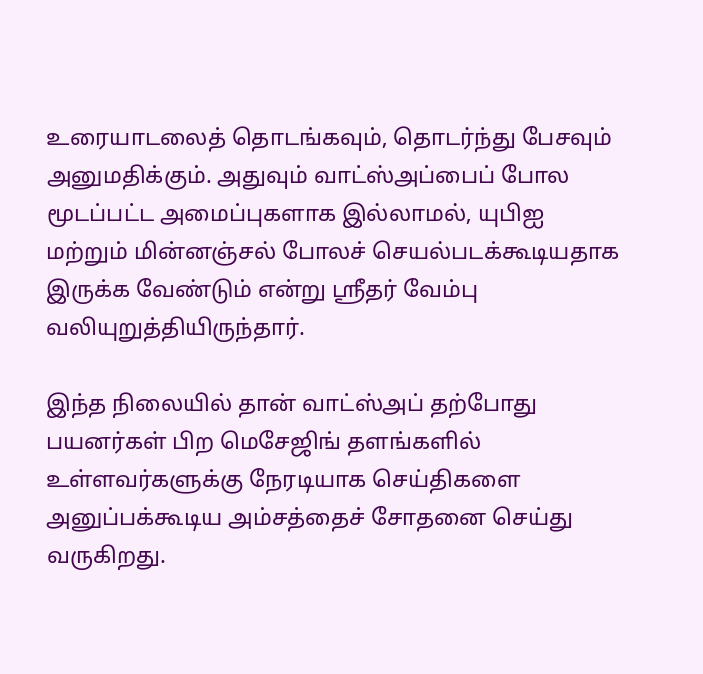உரையாடலைத் தொடங்கவும், தொடர்ந்து பேசவும் அனுமதிக்கும். அதுவும் வாட்ஸ்அப்பைப் போல மூடப்பட்ட அமைப்புகளாக இல்லாமல், யுபிஐ மற்றும் மின்னஞ்சல் போலச் செயல்படக்கூடியதாக இருக்க வேண்டும் என்று ஸ்ரீதர் வேம்பு வலியுறுத்தியிருந்தார்.

இந்த நிலையில் தான் வாட்ஸ்அப் தற்போது பயனர்கள் பிற மெசேஜிங் தளங்களில் உள்ளவர்களுக்கு நேரடியாக செய்திகளை அனுப்பக்கூடிய அம்சத்தைச் சோதனை செய்து வருகிறது.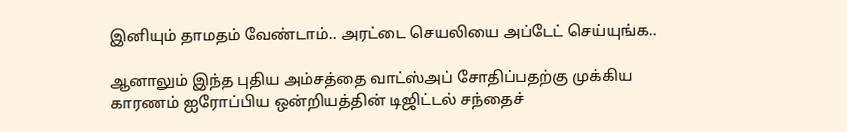இனியும் தாமதம் வேண்டாம்.. அரட்டை செயலியை அப்டேட் செய்யுங்க..

ஆனாலும் இந்த புதிய அம்சத்தை வாட்ஸ்அப் சோதிப்பதற்கு முக்கிய காரணம் ஐரோப்பிய ஒன்றியத்தின் டிஜிட்டல் சந்தைச்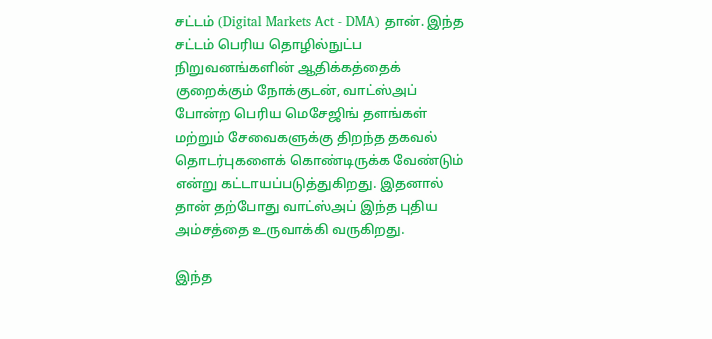சட்டம் (Digital Markets Act - DMA) தான். இந்த சட்டம் பெரிய தொழில்நுட்ப நிறுவனங்களின் ஆதிக்கத்தைக் குறைக்கும் நோக்குடன், வாட்ஸ்அப் போன்ற பெரிய மெசேஜிங் தளங்கள் மற்றும் சேவைகளுக்கு திறந்த தகவல் தொடர்புகளைக் கொண்டிருக்க வேண்டும் என்று கட்டாயப்படுத்துகிறது. இதனால் தான் தற்போது வாட்ஸ்அப் இந்த புதிய அம்சத்தை உருவாக்கி வருகிறது.

இந்த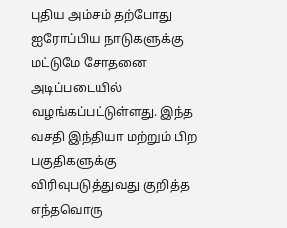புதிய அம்சம் தற்போது ஐரோப்பிய நாடுகளுக்கு மட்டுமே சோதனை அடிப்படையில் வழங்கப்பட்டுள்ளது. இந்த வசதி இந்தியா மற்றும் பிற பகுதிகளுக்கு விரிவுபடுத்துவது குறித்த எந்தவொரு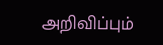அறிவிப்பும்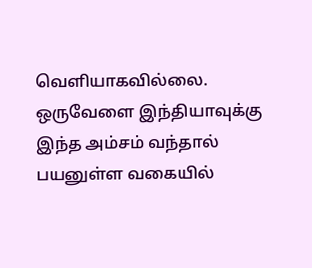வெளியாகவில்லை. ஒருவேளை இந்தியாவுக்கு இந்த அம்சம் வந்தால் பயனுள்ள வகையில்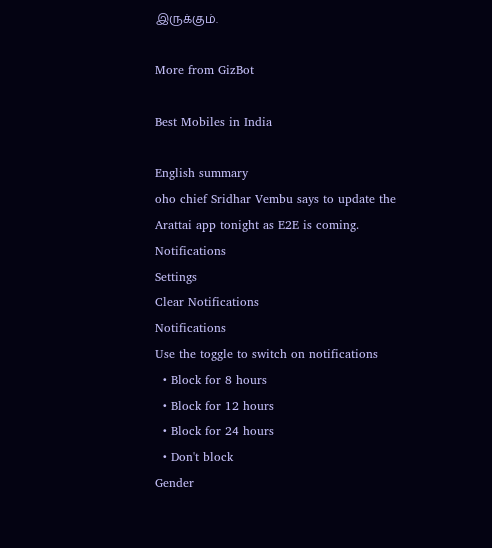இருக்கும்.

More from GizBot

Best Mobiles in India

English summary
oho chief Sridhar Vembu says to update the Arattai app tonight as E2E is coming.
Notifications
Settings
Clear Notifications
Notifications
Use the toggle to switch on notifications
  • Block for 8 hours
  • Block for 12 hours
  • Block for 24 hours
  • Don't block
Gender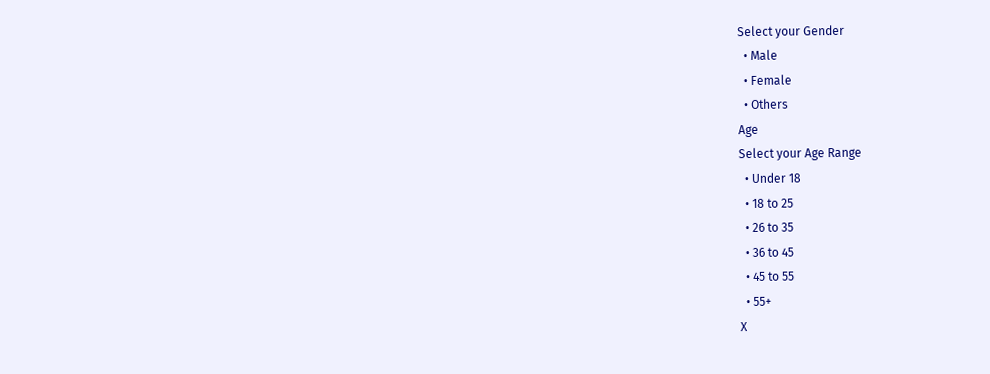Select your Gender
  • Male
  • Female
  • Others
Age
Select your Age Range
  • Under 18
  • 18 to 25
  • 26 to 35
  • 36 to 45
  • 45 to 55
  • 55+
X